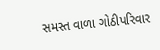સમસ્ત વાળા ગોઠીપરિવાર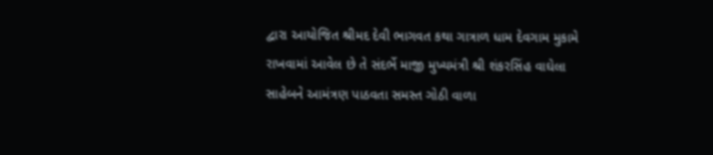દ્વારા આયોજિત શ્રીમદ દેવી ભાગવત કથા ગાત્રાળ ધામ દેવગામ મુકામે રાખવામાં આવેલ છે તે સંદર્ભે માજી મુખ્યમંત્રી શ્રી શંકરસિંહ વાઘેલા સાહેબને આમંત્રણ પાઠવતા સમસ્ત ગોઠી વાળા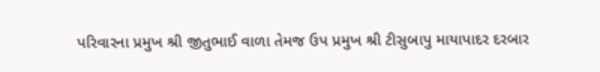પરિવારના પ્રમુખ શ્રી જીતુભાઈ વાળા તેમજ ઉપ પ્રમુખ શ્રી ટીસુબાપુ માયાપાદર દરબાર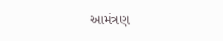આમંત્રણ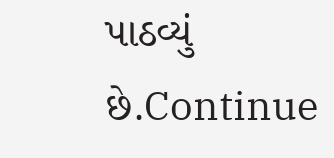પાઠવ્યું છે.Continue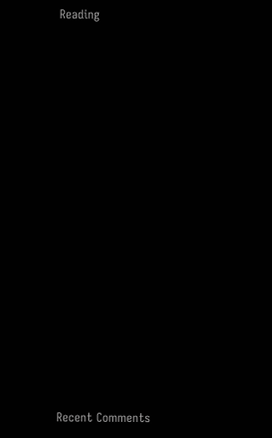Reading

















Recent Comments